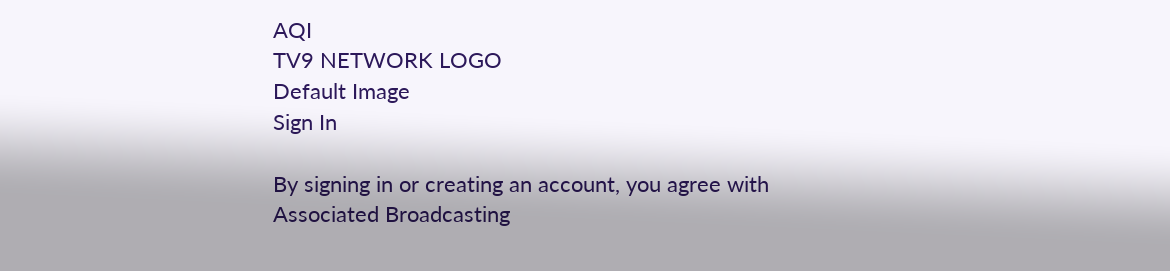AQI
TV9 NETWORK LOGO
Default Image
Sign In

By signing in or creating an account, you agree with Associated Broadcasting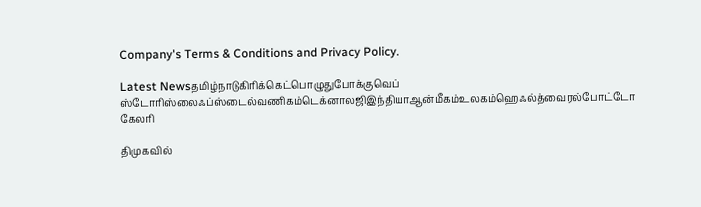Company's Terms & Conditions and Privacy Policy.

Latest Newsதமிழ்நாடுகிரிக்கெட்பொழுதுபோக்குவெப் ஸ்டோரிஸ்லைஃப்ஸ்டைல்வணிகம்டெக்னாலஜிஇந்தியாஆன்மீகம்உலகம்ஹெஃல்த்வைரல்போட்டோ கேலரி

திமுகவில்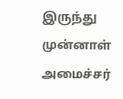இருந்து முன்னாள் அமைச்சர்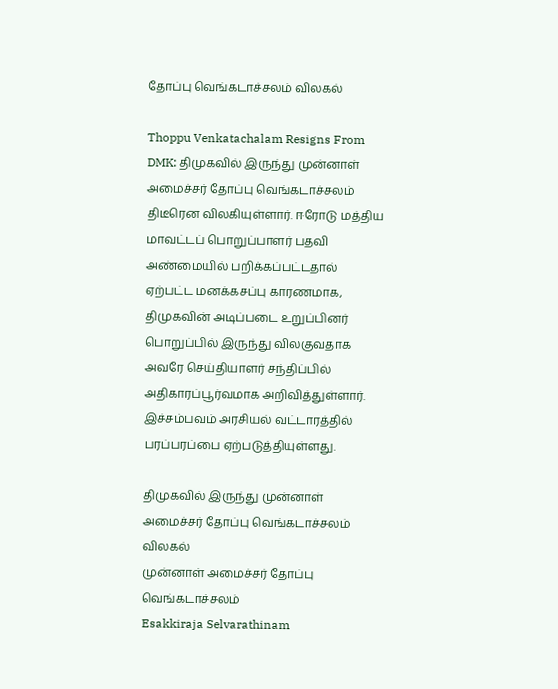தோப்பு வெங்கடாச்சலம் விலகல்

Thoppu Venkatachalam Resigns From DMK: திமுகவில் இருந்து முன்னாள் அமைச்சர் தோப்பு வெங்கடாச்சலம் திடீரென விலகியுள்ளார். ஈரோடு மத்திய மாவட்டப் பொறுப்பாளர் பதவி அண்மையில் பறிக்கப்பட்டதால் ஏற்பட்ட மனக்கசப்பு காரணமாக, திமுகவின் அடிப்படை உறுப்பினர் பொறுப்பில் இருந்து விலகுவதாக அவரே செய்தியாளர் சந்திப்பில் அதிகாரப்பூர்வமாக அறிவித்துள்ளார். இச்சம்பவம் அரசியல் வட்டாரத்தில் பரப்பரப்பை ஏற்படுத்தியுள்ளது.

திமுகவில் இருந்து முன்னாள் அமைச்சர் தோப்பு வெங்கடாச்சலம் விலகல்
முன்னாள் அமைச்சர் தோப்பு வெங்கடாச்சலம்
Esakkiraja Selvarathinam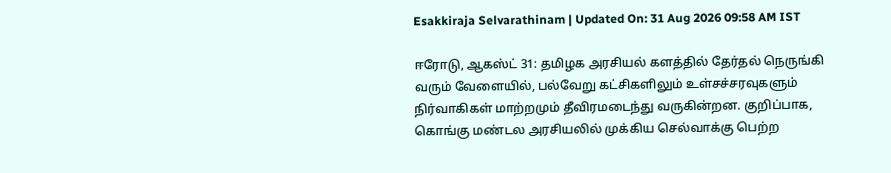Esakkiraja Selvarathinam | Updated On: 31 Aug 2026 09:58 AM IST

ஈரோடு, ஆகஸ்ட் 31: தமிழக அரசியல் களத்தில் தேர்தல் நெருங்கி வரும் வேளையில், பல்வேறு கட்சிகளிலும் உள்சச்சரவுகளும் நிர்வாகிகள் மாற்றமும் தீவிரமடைந்து வருகின்றன. குறிப்பாக, கொங்கு மண்டல அரசியலில் முக்கிய செல்வாக்கு பெற்ற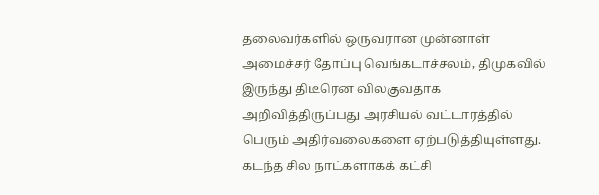தலைவர்களில் ஒருவரான முன்னாள் அமைச்சர் தோப்பு வெங்கடாச்சலம், திமுகவில் இருந்து திடீரென விலகுவதாக அறிவித்திருப்பது அரசியல் வட்டாரத்தில் பெரும் அதிர்வலைகளை ஏற்படுத்தியுள்ளது. கடந்த சில நாட்களாகக் கட்சி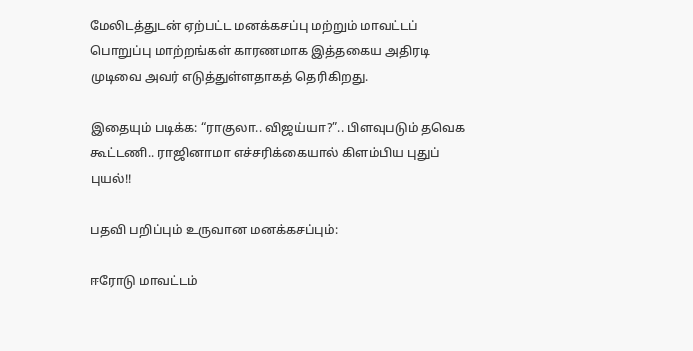மேலிடத்துடன் ஏற்பட்ட மனக்கசப்பு மற்றும் மாவட்டப் பொறுப்பு மாற்றங்கள் காரணமாக இத்தகைய அதிரடி முடிவை அவர் எடுத்துள்ளதாகத் தெரிகிறது.

இதையும் படிக்க: “ராகுலா.. விஜய்யா?”.. பிளவுபடும் தவெக கூட்டணி.. ராஜினாமா எச்சரிக்கையால் கிளம்பிய புதுப் புயல்!!

பதவி பறிப்பும் உருவான மனக்கசப்பும்:

ஈரோடு மாவட்டம்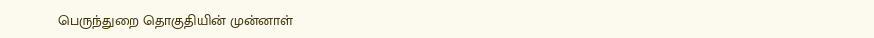பெருந்துறை தொகுதியின் முன்னாள்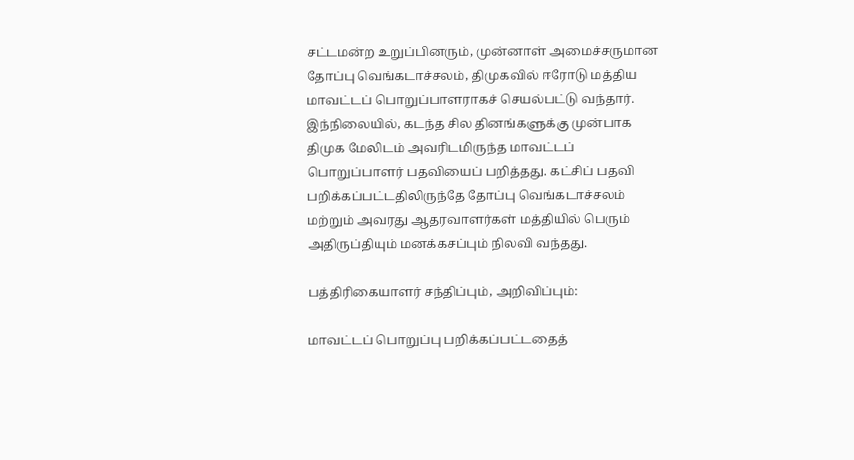சட்டமன்ற உறுப்பினரும், முன்னாள் அமைச்சருமான தோப்பு வெங்கடாச்சலம், திமுகவில் ஈரோடு மத்திய மாவட்டப் பொறுப்பாளராகச் செயல்பட்டு வந்தார். இந்நிலையில், கடந்த சில தினங்களுக்கு முன்பாக திமுக மேலிடம் அவரிடமிருந்த மாவட்டப் பொறுப்பாளர் பதவியைப் பறித்தது. கட்சிப் பதவி பறிக்கப்பட்டதிலிருந்தே தோப்பு வெங்கடாச்சலம் மற்றும் அவரது ஆதரவாளர்கள் மத்தியில் பெரும் அதிருப்தியும் மனக்கசப்பும் நிலவி வந்தது.

பத்திரிகையாளர் சந்திப்பும், அறிவிப்பும்:

மாவட்டப் பொறுப்பு பறிக்கப்பட்டதைத்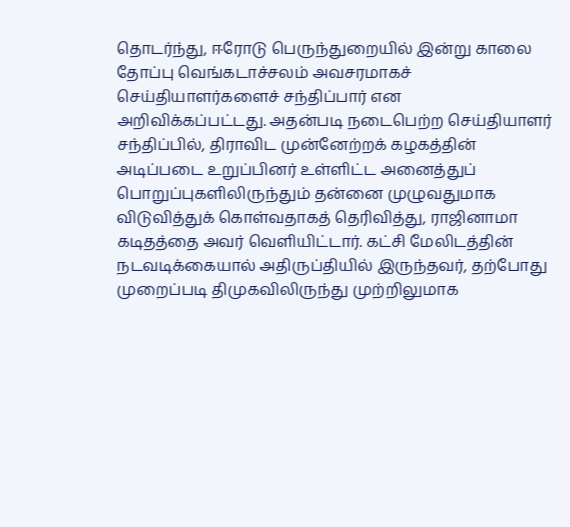தொடர்ந்து, ஈரோடு பெருந்துறையில் இன்று காலை தோப்பு வெங்கடாச்சலம் அவசரமாகச் செய்தியாளர்களைச் சந்திப்பார் என அறிவிக்கப்பட்டது. அதன்படி நடைபெற்ற செய்தியாளர் சந்திப்பில், திராவிட முன்னேற்றக் கழகத்தின் அடிப்படை உறுப்பினர் உள்ளிட்ட அனைத்துப் பொறுப்புகளிலிருந்தும் தன்னை முழுவதுமாக விடுவித்துக் கொள்வதாகத் தெரிவித்து, ராஜினாமா கடிதத்தை அவர் வெளியிட்டார். கட்சி மேலிடத்தின் நடவடிக்கையால் அதிருப்தியில் இருந்தவர், தற்போது முறைப்படி திமுகவிலிருந்து முற்றிலுமாக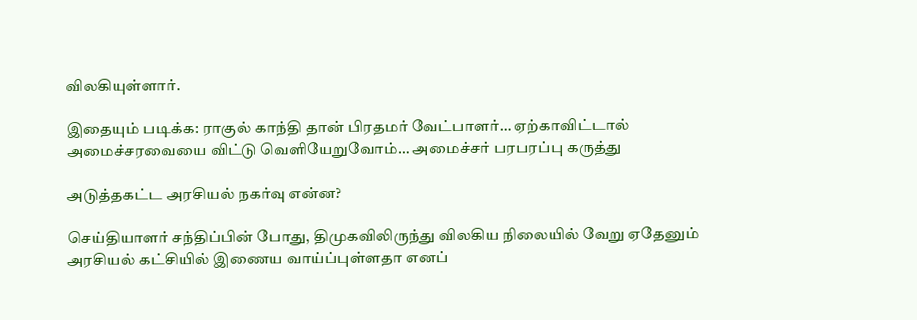விலகியுள்ளார்.

இதையும் படிக்க: ராகுல் காந்தி தான் பிரதமர் வேட்பாளர்… ஏற்காவிட்டால் அமைச்சரவையை விட்டு வெளியேறுவோம்… அமைச்சர் பரபரப்பு கருத்து

அடுத்தகட்ட அரசியல் நகர்வு என்ன?

செய்தியாளர் சந்திப்பின் போது, திமுகவிலிருந்து விலகிய நிலையில் வேறு ஏதேனும் அரசியல் கட்சியில் இணைய வாய்ப்புள்ளதா எனப்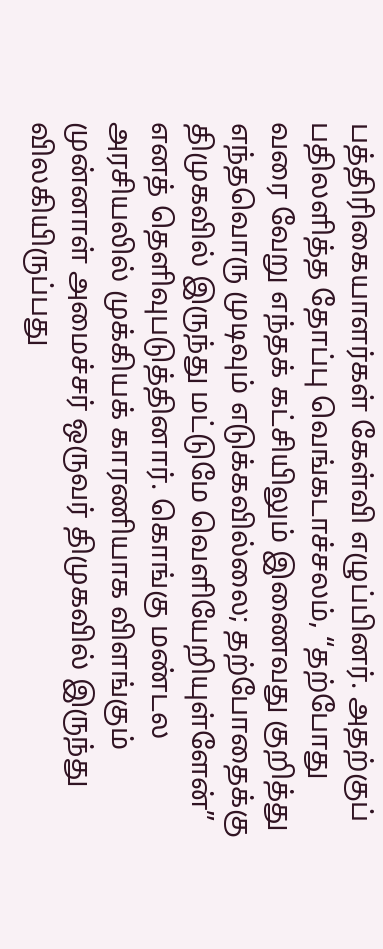பத்திரிகையாளர்கள் கேள்வி எழுப்பினர். அதற்குப் பதிலளித்த தோப்பு வெங்கடாச்சலம், “தற்போது வரை வேறு எந்தக் கட்சியிலும் இணைவது குறித்து எந்தவொரு முடிவும் எடுக்கவில்லை; தற்போதைக்கு திமுகவில் இருந்து மட்டுமே வெளியேறியுள்ளேன்” எனத் தெளிவுபடுத்தினார். கொங்கு மண்டல அரசியலில் முக்கியக் காரணியாக விளங்கும் முன்னாள் அமைச்சர் ஒருவர் திமுகவில் இருந்து விலகியிருப்பது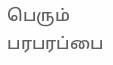பெரும் பரபரப்பை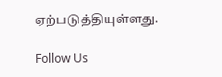ஏற்படுத்தியுள்ளது.

Follow Us